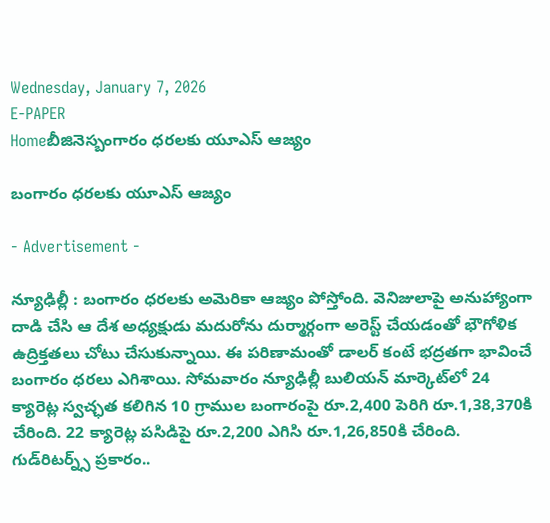Wednesday, January 7, 2026
E-PAPER
Homeబీజినెస్బంగారం ధరలకు యూఎస్‌ ఆజ్యం

బంగారం ధరలకు యూఎస్‌ ఆజ్యం

- Advertisement -

న్యూఢిల్లీ : బంగారం ధరలకు అమెరికా ఆజ్యం పోస్తోంది. వెనిజులాపై అనుహ్యాంగా దాడి చేసి ఆ దేశ అధ్యక్షుడు మదురోను దుర్మార్గంగా అరెస్ట్‌ చేయడంతో భౌగోళిక ఉద్రిక్తతలు చోటు చేసుకున్నాయి. ఈ పరిణామంతో డాలర్‌ కంటే భద్రతగా భావించే బంగారం ధరలు ఎగిశాయి. సోమవారం న్యూఢిల్లీ బులియన్‌ మార్కెట్‌లో 24 క్యారెట్ల స్వచ్ఛత కలిగిన 10 గ్రాముల బంగారంపై రూ.2,400 పెరిగి రూ.1,38,370కి చేరింది. 22 క్యారెట్ల పసిడిపై రూ.2,200 ఎగిసి రూ.1,26,850కి చేరింది. గుడ్‌రిటర్న్స్‌ ప్రకారం..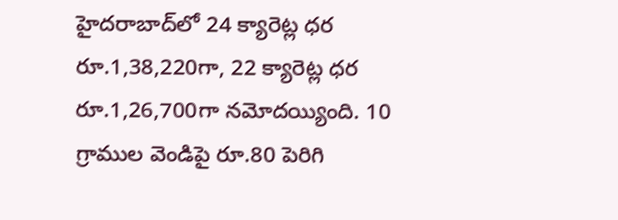హైదరాబాద్‌లో 24 క్యారెట్ల ధర రూ.1,38,220గా, 22 క్యారెట్ల ధర రూ.1,26,700గా నమోదయ్యింది. 10 గ్రాముల వెండిపై రూ.80 పెరిగి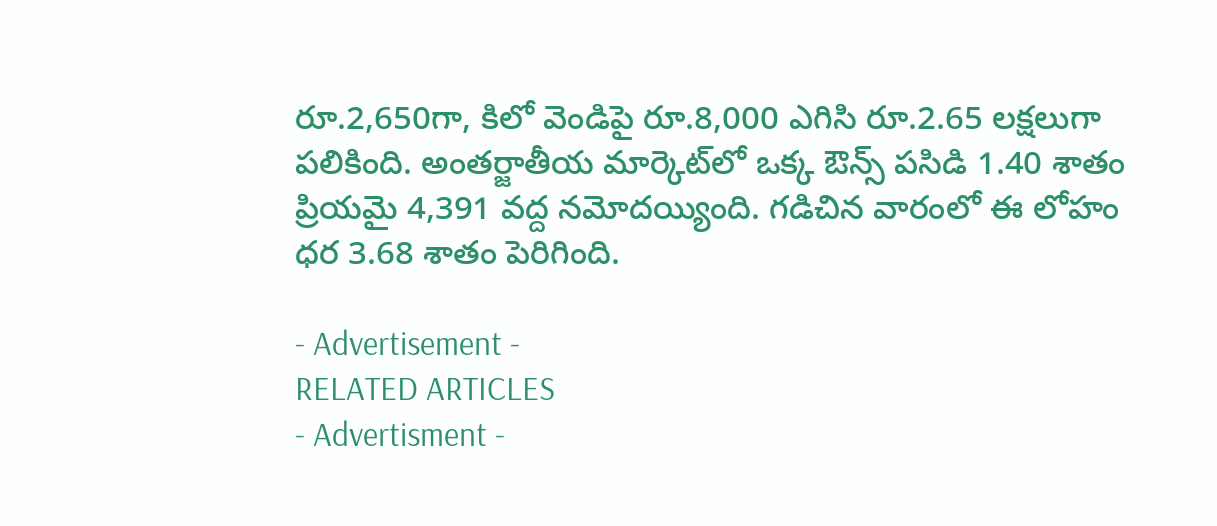రూ.2,650గా, కిలో వెండిపై రూ.8,000 ఎగిసి రూ.2.65 లక్షలుగా పలికింది. అంతర్జాతీయ మార్కెట్‌లో ఒక్క ఔన్స్‌ పసిడి 1.40 శాతం ప్రియమై 4,391 వద్ద నమోదయ్యింది. గడిచిన వారంలో ఈ లోహం ధర 3.68 శాతం పెరిగింది.

- Advertisement -
RELATED ARTICLES
- Advertisment -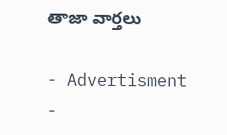తాజా వార్తలు

- Advertisment -